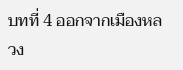บทที่ 4 ออกจากเมืองหลวง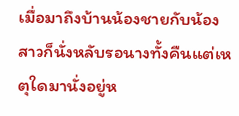เมื่อมาถึงบ้านน้องชายกับน้องสาวก็นั่งหลับรอนางทั้งคืนแต่เหตุใดมานั่งอยู่ห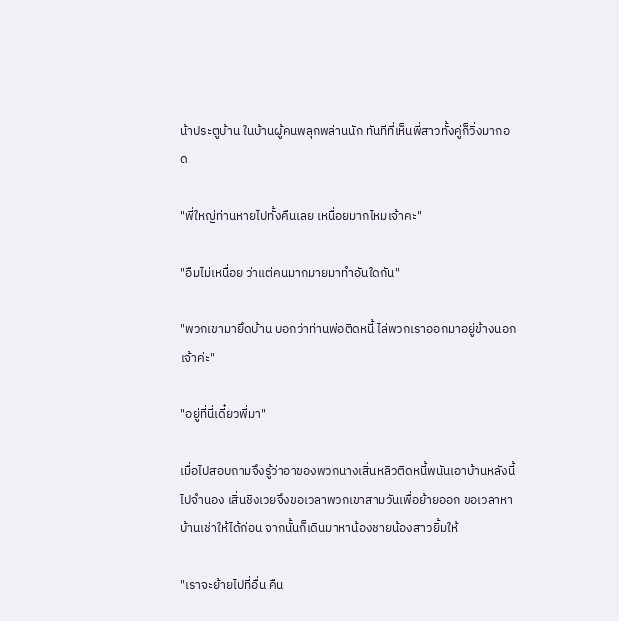น้าประตูบ้าน ในบ้านผู้คนพลุกพล่านนัก ทันทีที่เห็นพี่สาวทั้งคู่ก็วิ่งมากอด

"พี่ใหญ่ท่านหายไปทั้งคืนเลย เหนื่อยมากไหมเจ้าคะ"

"อืมไม่เหนื่อย ว่าแต่คนมากมายมาทำอันใดกัน"

"พวกเขามายึดบ้าน บอกว่าท่านพ่อติดหนี้ ไล่พวกเราออกมาอยู่ข้างนอกเจ้าค่ะ"

"อยู่ที่นี่เดี๋ยวพี่มา"

เมื่อไปสอบถามจึงรู้ว่าอาของพวกนางเสิ่นหลิวติดหนี้พนันเอาบ้านหลังนี้ไปจำนอง เสิ่นชิงเวยจึงขอเวลาพวกเขาสามวันเพื่อย้ายออก ขอเวลาหาบ้านเช่าให้ได้ก่อน จากนั้นก็เดินมาหาน้องชายน้องสาวยิ้มให้

"เราจะย้ายไปที่อื่น คืน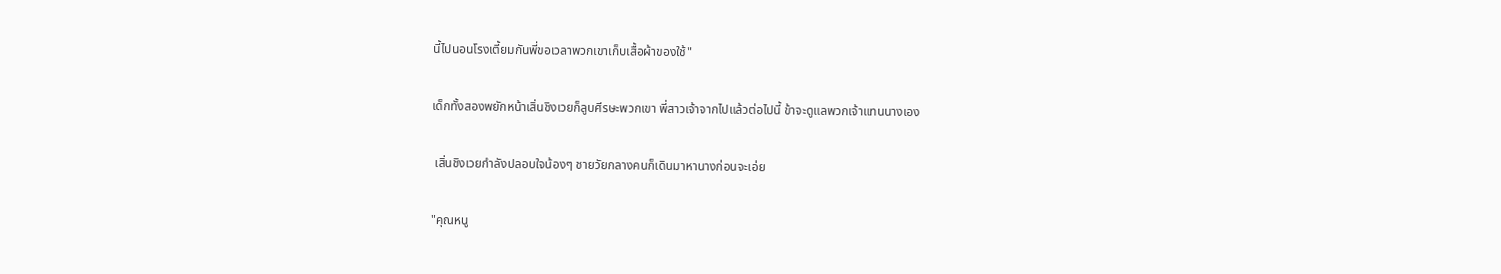นี้ไปนอนโรงเตี้ยมกันพี่ขอเวลาพวกเขาเก็บเสื้อผ้าของใช้"

เด็กทั้งสองพยักหน้าเสิ่นชิงเวยก็ลูบศีรษะพวกเขา พี่สาวเจ้าจากไปแล้วต่อไปนี้ ข้าจะดูแลพวกเจ้าแทนนางเอง

 เสิ่นชิงเวยกำลังปลอบใจน้องๆ ชายวัยกลางคนก็เดินมาหานางก่อนจะเอ่ย

"คุณหนู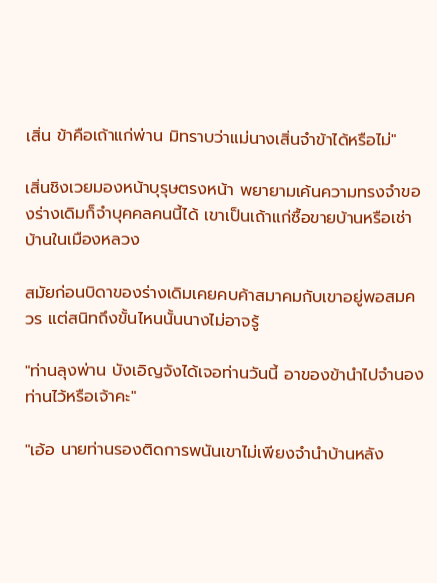เสิ่น ข้าคือเถ้าแก่พ่าน มิทราบว่าแม่นางเสิ่นจำข้าได้หรือไม่"

เสิ่นชิงเวยมองหน้าบุรุษตรงหน้า พยายามเค้นความทรงจำของร่างเดิมก็จำบุคคลคนนี้ได้ เขาเป็นเถ้าแก่ซื้อขายบ้านหรือเช่าบ้านในเมืองหลวง

สมัยก่อนบิดาของร่างเดิมเคยคบค้าสมาคมกับเขาอยู่พอสมควร แต่สนิทถึงขั้นไหนนั้นนางไม่อาจรู้

"ท่านลุงพ่าน บังเอิญจังได้เจอท่านวันนี้ อาของข้านำไปจำนองท่านไว้หรือเจ้าคะ"

"เอ้อ นายท่านรองติดการพนันเขาไม่เพียงจำนำบ้านหลัง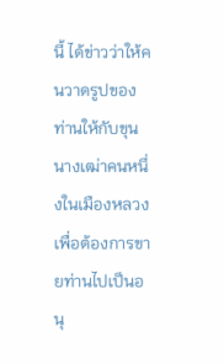นี้ ได้ข่าวว่าให้คนวาดรูปของท่านให้กับขุนนางเฒ่าคนหนึ่งในเมืองหลวงเพื่อต้องการขายท่านไปเป็นอนุ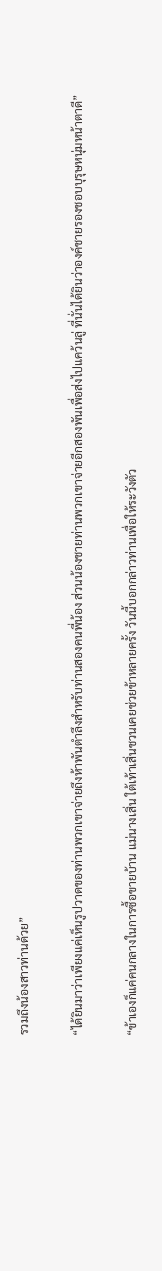รวมถึงน้องสาวท่านด้วย”

“ได้ยินมาว่าเพียงแค่เห็นรูปวาดของท่านพวกเขาจ่ายถึงห้าพันตำลึงสำหรับท่านสองคนพี่น้อง ส่วนน้องชายท่านพวกเขาจ่ายอีกสองพันเพื่อส่งไปแคว้นลู่ ที่นั่นได้ยินว่าองค์ชายรองชอบบุรุษหนุ่มหน้าตาดี”

“ข้าเองก็แค่คนกลางในการซื้อขายบ้าน แม่นางเสิ่น ใต้เท้าเสิ่นชวนเคยช่วยข้าหลายครั้ง วันนี้บอกกล่าวท่านเพื่อให้ระวังตัว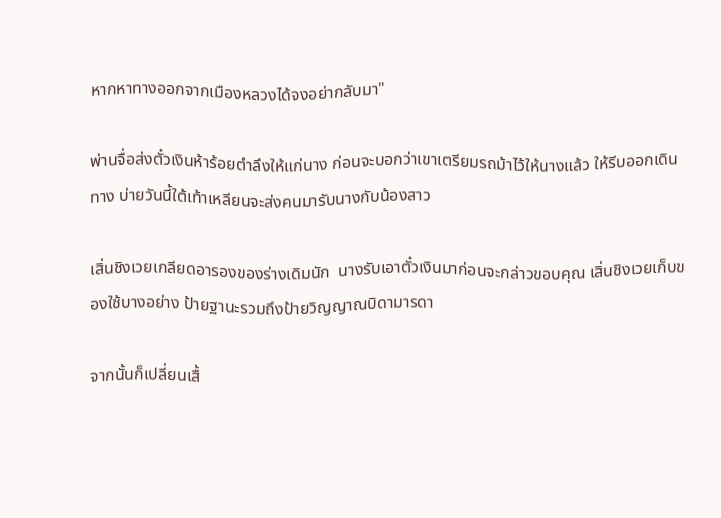หากหาทางออกจากเมืองหลวงได้จงอย่ากลับมา"

พ่านจื่อส่งตั๋วเงินห้าร้อยตำลึงให้แก่นาง ก่อนจะบอกว่าเขาเตรียมรถม้าไว้ให้นางแล้ว ให้รีบออกเดินทาง บ่ายวันนี้ใต้เท้าเหลียนจะส่งคนมารับนางกับน้องสาว

เสิ่นชิงเวยเกลียดอารองของร่างเดิมนัก  นางรับเอาตั๋วเงินมาก่อนจะกล่าวขอบคุณ เสิ่นชิงเวยเก็บของใช้บางอย่าง ป้ายฐานะรวมถึงป้ายวิญญาณบิดามารดา

จากนั้นก็เปลี่ยนเสื้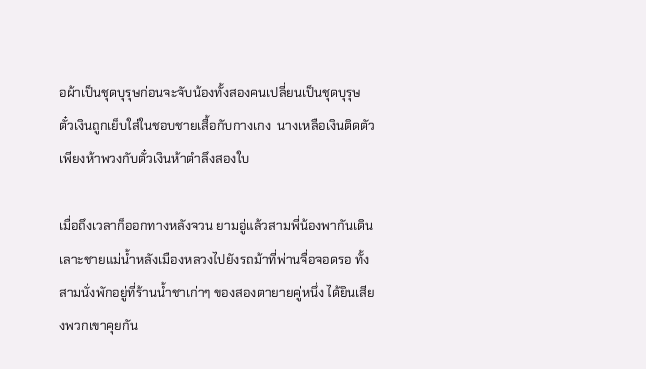อผ้าเป็นชุดบุรุษก่อนจะจับน้องทั้งสองคนเปลี่ยนเป็นชุดบุรุษ  ตั๋วเงินถูกเย็บใส่ในชอบชายเสื้อกับกางเกง  นางเหลือเงินติดตัวเพียงห้าพวงกับตั๋วเงินห้าตำลึงสองใบ

เมื่อถึงเวลาก็ออกทางหลังจวน ยามอู่แล้วสามพี่น้องพากันเดินเลาะชายแม่น้ำหลังเมืองหลวงไปยังรถม้าที่พ่านจื่อจอดรอ ทั้งสามนั่งพักอยู่ที่ร้านน้ำชาเก่าๆ ของสองตายายคู่หนึ่ง ได้ยินเสียงพวกเขาคุยกัน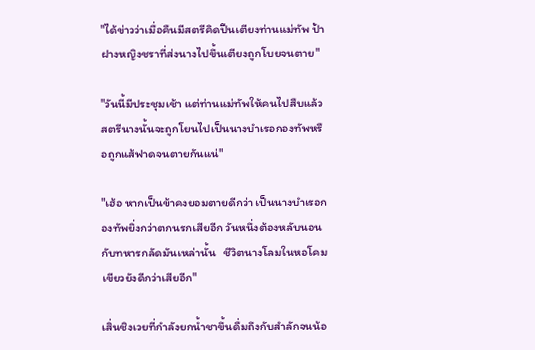"ได้ข่าวว่าเมื่อคืนมีสตรีคิดปีนเตียงท่านแม่ทัพ ป้าฝางหญิงชราที่ส่งนางไปขึ้นเตียงถูกโบยจนตาย"

"วันนี้มีประชุมเช้า แต่ท่านแม่ทัพให้คนไปสืบแล้ว สตรีนางนั้นจะถูกโยนไปเป็นนางบำเรอกองทัพหรือถูกแส้ฟาดจนตายกันแน่"

"เฮ้อ หากเป็นข้าคงยอมตายดีกว่า เป็นนางบำเรอกองทัพยิ่งกว่าตกนรกเสียอีก วันหนึ่งต้องหลับนอนกับทหารกลัดมันเหล่านั้น   ชีวิตนางโลมในหอโคมเขียวยังดีกว่าเสียอีก"

เสิ่นชิงเวยที่กำลังยกน้ำชาขึ้นดื่มถึงกับสำลักจนน้อ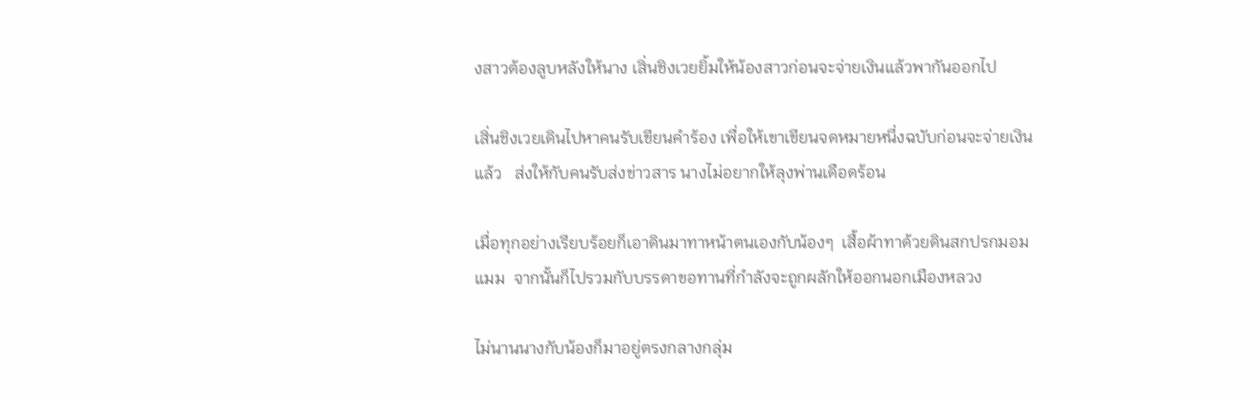งสาวต้องลูบหลังให้นาง เสิ่นชิงเวยยิ้มให้น้องสาวก่อนจะจ่ายเงินแล้วพากันออกไป

เสิ่นชิงเวยเดินไปหาคนรับเขียนคำร้อง เพื่อให้เขาเขียนจดหมายหนึ่งฉบับก่อนจะจ่ายเงินแล้ว   ส่งให้กับคนรับส่งข่าวสาร นางไม่อยากให้ลุงพ่านเดือดร้อน

เมื่อทุกอย่างเรียบร้อยก็เอาดินมาทาหน้าตนเองกับน้องๆ  เสื้อผ้าทาด้วยดินสกปรกมอมแมม  จากนั้นก็ไปรวมกับบรรดาขอทานที่กำลังจะถูกผลักให้ออกนอกเมืองหลวง

ไม่นานนางกับน้องก็มาอยู่ตรงกลางกลุ่ม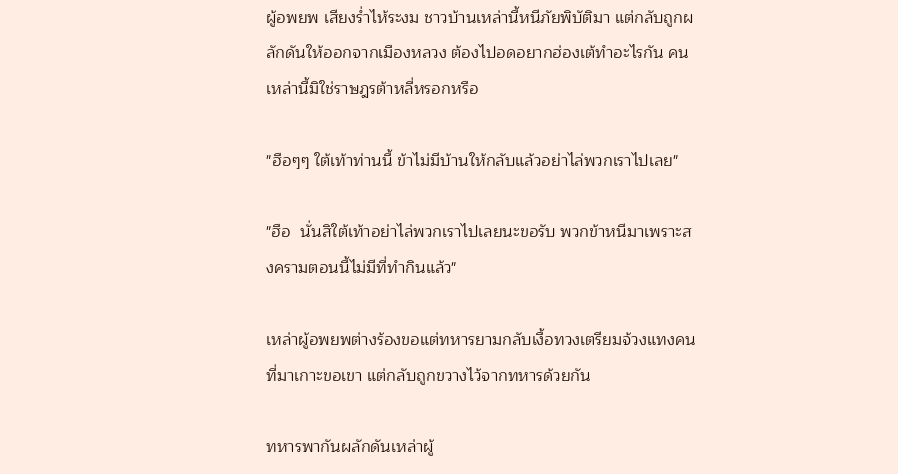ผู้อพยพ เสียงร่ำไห้ระงม ชาวบ้านเหล่านี้หนีภัยพิบัติมา แต่กลับถูกผลักดันให้ออกจากเมืองหลวง ต้องไปอดอยากฮ่องเต้ทำอะไรกัน คนเหล่านี้มิใช่ราษฎรต้าหลี่หรอกหรือ

"ฮือๆๆ ใต้เท้าท่านนี้ ข้าไม่มีบ้านให้กลับแล้วอย่าไล่พวกเราไปเลย"

"ฮือ  นั่นสิใต้เท้าอย่าไล่พวกเราไปเลยนะขอรับ พวกข้าหนีมาเพราะสงครามตอนนี้ไม่มีที่ทำกินแล้ว"

เหล่าผู้อพยพต่างร้องขอแต่ทหารยามกลับเงื้อทวงเตรียมจ้วงแทงคนที่มาเกาะขอเขา แต่กลับถูกขวางไว้จากทหารด้วยกัน

ทหารพากันผลักดันเหล่าผู้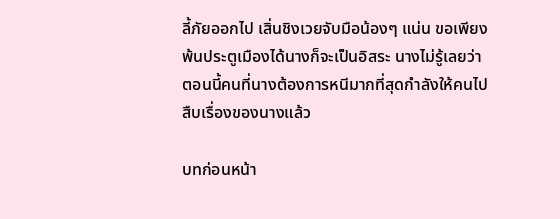ลี้ภัยออกไป เสิ่นชิงเวยจับมือน้องๆ แน่น ขอเพียงพ้นประตูเมืองได้นางก็จะเป็นอิสระ นางไม่รู้เลยว่าตอนนี้คนที่นางต้องการหนีมากที่สุดกำลังให้คนไปสืบเรื่องของนางแล้ว

บทก่อนหน้า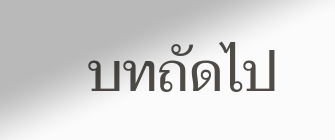บทถัดไป